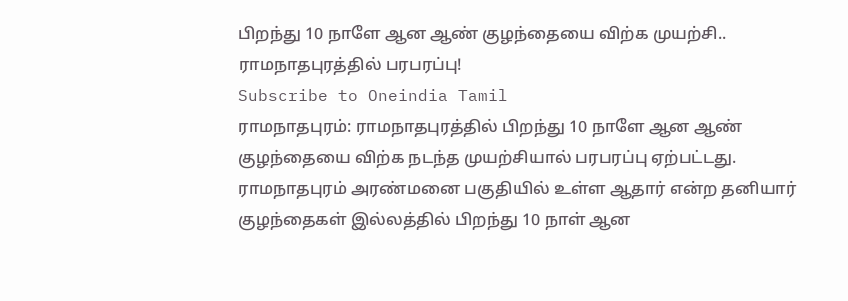பிறந்து 10 நாளே ஆன ஆண் குழந்தையை விற்க முயற்சி.. ராமநாதபுரத்தில் பரபரப்பு!
Subscribe to Oneindia Tamil
ராமநாதபுரம்: ராமநாதபுரத்தில் பிறந்து 10 நாளே ஆன ஆண் குழந்தையை விற்க நடந்த முயற்சியால் பரபரப்பு ஏற்பட்டது.
ராமநாதபுரம் அரண்மனை பகுதியில் உள்ள ஆதார் என்ற தனியார் குழந்தைகள் இல்லத்தில் பிறந்து 10 நாள் ஆன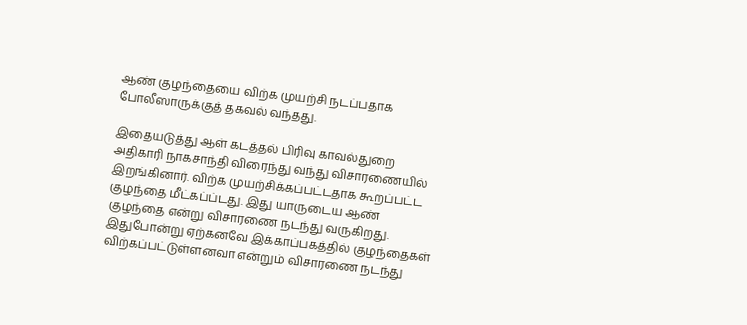ஆண் குழந்தையை விற்க முயற்சி நடப்பதாக போலீஸாருக்குத் தகவல் வந்தது.

இதையடுத்து ஆள் கடத்தல் பிரிவு காவல்துறை அதிகாரி நாகசாந்தி விரைந்து வந்து விசாரணையில் இறங்கினார். விற்க முயற்சிக்கப்பட்டதாக கூறப்பட்ட குழந்தை மீட்கப்ப்டது. இது யாருடைய ஆண் குழந்தை என்று விசாரணை நடந்து வருகிறது.
இதுபோன்று ஏற்கனவே இக்காப்பகத்தில் குழந்தைகள் விற்கப்பட்டுள்ளனவா என்றும் விசாரணை நடந்து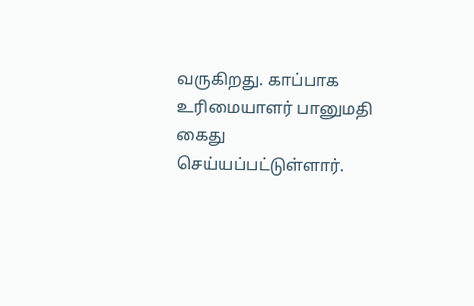வருகிறது. காப்பாக உரிமையாளர் பானுமதி கைது செய்யப்பட்டுள்ளார்.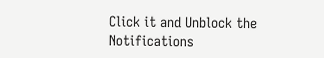Click it and Unblock the Notifications